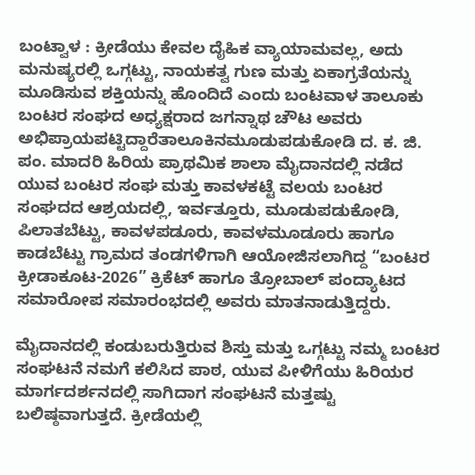ಬಂಟ್ವಾಳ : ಕ್ರೀಡೆಯು ಕೇವಲ ದೈಹಿಕ ವ್ಯಾಯಾಮವಲ್ಲ, ಅದು ಮನುಷ್ಯರಲ್ಲಿ ಒಗ್ಗಟ್ಟು, ನಾಯಕತ್ವ ಗುಣ ಮತ್ತು ಏಕಾಗ್ರತೆಯನ್ನು ಮೂಡಿಸುವ ಶಕ್ತಿಯನ್ನು ಹೊಂದಿದೆ ಎಂದು ಬಂಟವಾಳ ತಾಲೂಕು ಬಂಟರ ಸಂಘದ ಅಧ್ಯಕ್ಷರಾದ ಜಗನ್ನಾಥ ಚೌಟ ಅವರು ಅಭಿಪ್ರಾಯಪಟ್ಟಿದ್ದಾರೆತಾಲೂಕಿನಮೂಡುಪಡುಕೋಡಿ‌ ದ. ಕ. ಜಿ. ಪಂ. ಮಾದರಿ ಹಿರಿಯ ಪ್ರಾಥಮಿಕ ಶಾಲಾ ಮೈದಾನದಲ್ಲಿ ನಡೆದ ಯುವ ಬಂಟರ ಸಂಘ ಮತ್ತು ಕಾವಳಕಟ್ಟೆ ವಲಯ ಬಂಟರ ಸಂಘದದ ಆಶ್ರಯದಲ್ಲಿ, ಇರ್ವತ್ತೂರು, ಮೂಡುಪಡುಕೋಡಿ, ಪಿಲಾತಬೆಟ್ಟು, ಕಾವಳಪಡೂರು, ಕಾವಳಮೂಡೂರು ಹಾಗೂ ಕಾಡಬೆಟ್ಟು ಗ್ರಾಮದ ತಂಡಗಳಿಗಾಗಿ ಆಯೋಜಿಸಲಾಗಿದ್ದ “ಬಂಟರ ಕ್ರೀಡಾಕೂಟ-2026” ಕ್ರಿಕೆಟ್ ಹಾಗೂ ತ್ರೋಬಾಲ್ ಪಂದ್ಯಾಟದ ಸಮಾರೋಪ ಸಮಾರಂಭದಲ್ಲಿ ಅವರು ಮಾತನಾಡುತ್ತಿದ್ದರು.

ಮೈದಾನದಲ್ಲಿ ಕಂಡುಬರುತ್ತಿರುವ ಶಿಸ್ತು ಮತ್ತು ಒಗ್ಗಟ್ಟು ನಮ್ಮ ಬಂಟರ ಸಂಘಟನೆ ನಮಗೆ ಕಲಿಸಿದ ಪಾಠ, ಯುವ ಪೀಳಿಗೆಯು ಹಿರಿಯರ ಮಾರ್ಗದರ್ಶನದಲ್ಲಿ ಸಾಗಿದಾಗ ಸಂಘಟನೆ ಮತ್ತಷ್ಟು ಬಲಿಷ್ಠವಾಗುತ್ತದೆ. ಕ್ರೀಡೆಯಲ್ಲಿ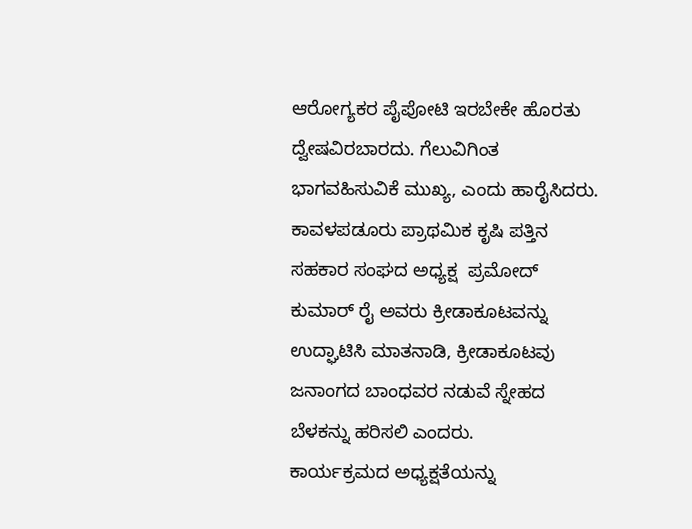ಆರೋಗ್ಯಕರ ಪೈಪೋಟಿ ಇರಬೇಕೇ ಹೊರತು ದ್ವೇಷವಿರಬಾರದು. ಗೆಲುವಿಗಿಂತ ಭಾಗವಹಿಸುವಿಕೆ ಮುಖ್ಯ, ಎಂದು ಹಾರೈಸಿದರು.
ಕಾವಳಪಡೂರು ಪ್ರಾಥಮಿಕ ಕೃಷಿ ಪತ್ತಿನ ಸಹಕಾರ ಸಂಘದ ಅಧ್ಯಕ್ಷ  ಪ್ರಮೋದ್ ಕುಮಾರ್ ರೈ ಅವರು ಕ್ರೀಡಾಕೂಟವನ್ನು ಉದ್ಘಾಟಿಸಿ ಮಾತನಾಡಿ, ಕ್ರೀಡಾಕೂಟವು ಜನಾಂಗದ ಬಾಂಧವರ ನಡುವೆ ಸ್ನೇಹದ ಬೆಳಕನ್ನು ಹರಿಸಲಿ ಎಂದರು.
ಕಾರ್ಯಕ್ರಮದ ಅಧ್ಯಕ್ಷತೆಯನ್ನು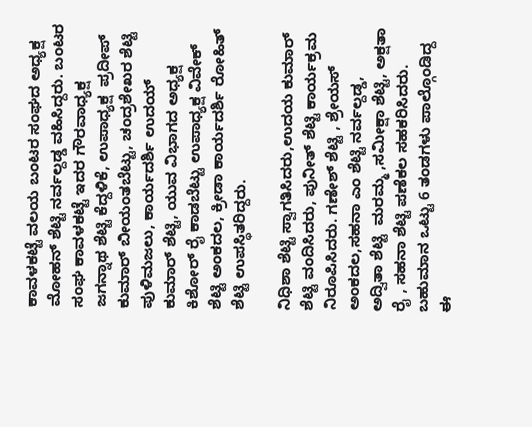ಕಾವಳಕಟ್ಟೆ ವಲಯ ಬಂಟರ ಸಂಘದ ಅಧ್ಯಕ್ಷ  ಮೋಹನ್ ಶೆಟ್ಟಿ ನರ್ವಲ್ದಡ್ಡ ವಹಿಸಿದ್ದರು. ಬಂಟರ ಸಂಘ ಕಾವಳಕಟ್ಟೆ ಇದರ ಗೌರವಾಧ್ಯಕ್ಷ  ಜಗನ್ನಾಥ ಶೆಟ್ಟಿ ಕೆದ್ದಳಿಕೆ, ಉಪಾಧ್ಯಕ್ಷ  ಪ್ರದೀಪ್ ಕುಮಾರ್ ಬೀಯಂತಬೆಟ್ಟು, ಚಂದ್ರಶೇಖರ ಶೆಟ್ಟಿ ಪುಳಿಮಜಲು, ಕಾರ್ಯದರ್ಶಿ ಉದಯ್ ಕುಮಾರ್ ಶೆಟ್ಟಿ, ಯುವ ವಿಭಾಗದ ಅಧ್ಯಕ್ಷ  ಕಿಶೋರ್ ರೈ ಕಾಡಬೆಟ್ಟು ಉಪಾಧ್ಯಕ್ಷ ವಿವೇಕ್ ಶೆಟ್ಟಿ ಅಂಕದಲ, ಕ್ರೀಡಾ ಕಾರ್ಯದರ್ಶಿ ರೋಹಿತ್ ಶೆಟ್ಟಿ ಉಪಸ್ಥಿತರಿದ್ದರು.

ನಿಧಿಶಾ ಶೆಟ್ಟಿ ಸ್ವಾಗತಿಸಿದರು,ಉದಯ ಕುಮಾರ್ ಶೆಟ್ಟಿ ವಂದಿಸಿದರು, ಪುನೀತ್ ಶೆಟ್ಟಿ ಕಾರ್ಯಕ್ರಮ ನಿರೂಪಿಸಿದರು. ಗಣೇಶ್ ಶೆಟ್ಟಿ , ಶ್ರೇಯಸ್ ಅಂಕದಲ,ಸಹನಾ ಎಂ ಶೆಟ್ಟಿ ನರ್ವಲ್ದಡ್ಡ,  ಅದ್ವಿತಾ ಶೆಟ್ಟಿ  ಮರಮ್ಮ ,ಸಮೀಕ್ಷಾ ಶೆಟ್ಟಿ, ಅಕ್ಷತಾ ರೈ , ಸಹನಾ ಶೆಟ್ಟಿ ಪಣೆಕಲ ಸಹಕರಿಸಿದರು. ಬಹುಮಾನ ಒಟ್ಟು 6 ತಂಡಗಳು ಪಾಲ್ಗೊಂಡಿದ್ದ ಈ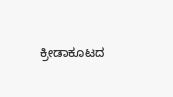ಕ್ರೀಡಾಕೂಟದ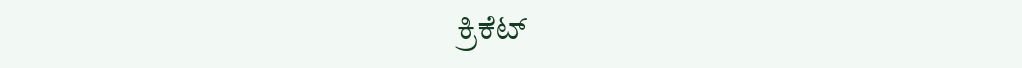ಕ್ರಿಕೆಟ್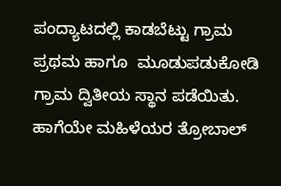ಪಂದ್ಯಾಟದಲ್ಲಿ ಕಾಡಬೆಟ್ಟು ಗ್ರಾಮ ಪ್ರಥಮ ಹಾಗೂ  ಮೂಡುಪಡುಕೋಡಿ ಗ್ರಾಮ ದ್ವಿತೀಯ ಸ್ಥಾನ ಪಡೆಯಿತು.
ಹಾಗೆಯೇ ಮಹಿಳೆಯರ ತ್ರೋಬಾಲ್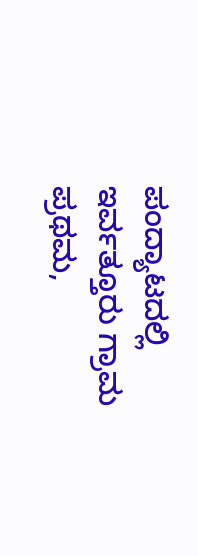ಪಂದ್ಯಾಟದಲ್ಲಿ ಇರ್ವತ್ತೂರು ಗ್ರಾಮ ಪ್ರಥಮ,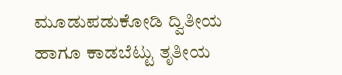ಮೂಡುಪಡುಕೋಡಿ ದ್ವಿತೀಯ ಹಾಗೂ ಕಾಡಬೆಟ್ಟು ತೃತೀಯ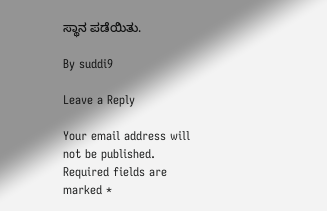ಸ್ಥಾನ ಪಡೆಯಿತು.

By suddi9

Leave a Reply

Your email address will not be published. Required fields are marked *